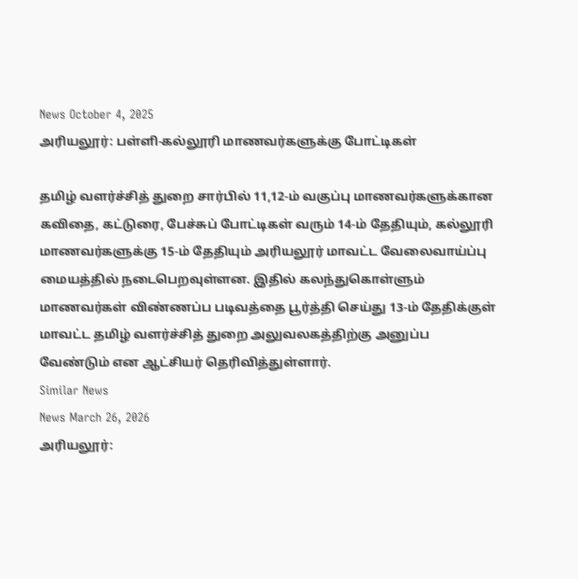News October 4, 2025
அரியலூர்: பள்ளி-கல்லூரி மாணவர்களுக்கு போட்டிகள்

தமிழ் வளர்ச்சித் துறை சார்பில் 11,12-ம் வகுப்பு மாணவர்களுக்கான கவிதை, கட்டுரை, பேச்சுப் போட்டிகள் வரும் 14-ம் தேதியும், கல்லூரி மாணவர்களுக்கு 15-ம் தேதியும் அரியலூர் மாவட்ட வேலைவாய்ப்பு மையத்தில் நடைபெறவுள்ளன. இதில் கலந்துகொள்ளும் மாணவர்கள் விண்ணப்ப படிவத்தை பூர்த்தி செய்து 13-ம் தேதிக்குள் மாவட்ட தமிழ் வளர்ச்சித் துறை அலுவலகத்திற்கு அனுப்ப வேண்டும் என ஆட்சியர் தெரிவித்துள்ளார்.
Similar News
News March 26, 2026
அரியலூர்: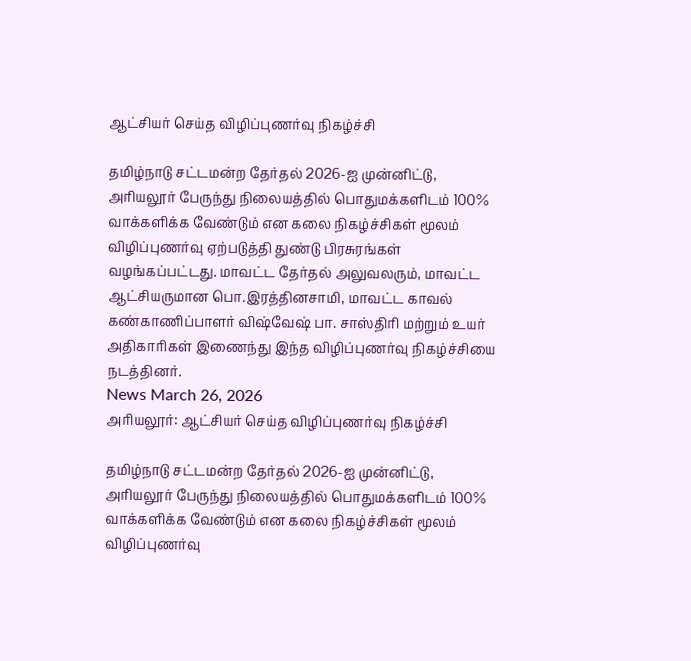ஆட்சியர் செய்த விழிப்புணர்வு நிகழ்ச்சி

தமிழ்நாடு சட்டமன்ற தேர்தல் 2026-ஐ முன்னிட்டு, அரியலூர் பேருந்து நிலையத்தில் பொதுமக்களிடம் 100% வாக்களிக்க வேண்டும் என கலை நிகழ்ச்சிகள் மூலம் விழிப்புணர்வு ஏற்படுத்தி துண்டு பிரசுரங்கள் வழங்கப்பட்டது. மாவட்ட தேர்தல் அலுவலரும், மாவட்ட ஆட்சியருமான பொ.இரத்தினசாமி, மாவட்ட காவல் கண்காணிப்பாளர் விஷ்வேஷ் பா. சாஸ்திரி மற்றும் உயர் அதிகாரிகள் இணைந்து இந்த விழிப்புணர்வு நிகழ்ச்சியை நடத்தினர்.
News March 26, 2026
அரியலூர்: ஆட்சியர் செய்த விழிப்புணர்வு நிகழ்ச்சி

தமிழ்நாடு சட்டமன்ற தேர்தல் 2026-ஐ முன்னிட்டு, அரியலூர் பேருந்து நிலையத்தில் பொதுமக்களிடம் 100% வாக்களிக்க வேண்டும் என கலை நிகழ்ச்சிகள் மூலம் விழிப்புணர்வு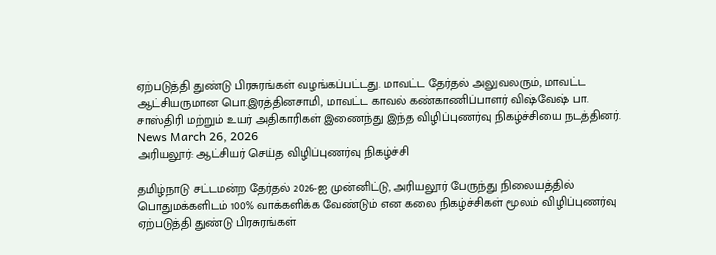ஏற்படுத்தி துண்டு பிரசுரங்கள் வழங்கப்பட்டது. மாவட்ட தேர்தல் அலுவலரும், மாவட்ட ஆட்சியருமான பொ.இரத்தினசாமி, மாவட்ட காவல் கண்காணிப்பாளர் விஷ்வேஷ் பா. சாஸ்திரி மற்றும் உயர் அதிகாரிகள் இணைந்து இந்த விழிப்புணர்வு நிகழ்ச்சியை நடத்தினர்.
News March 26, 2026
அரியலூர்: ஆட்சியர் செய்த விழிப்புணர்வு நிகழ்ச்சி

தமிழ்நாடு சட்டமன்ற தேர்தல் 2026-ஐ முன்னிட்டு, அரியலூர் பேருந்து நிலையத்தில் பொதுமக்களிடம் 100% வாக்களிக்க வேண்டும் என கலை நிகழ்ச்சிகள் மூலம் விழிப்புணர்வு ஏற்படுத்தி துண்டு பிரசுரங்கள்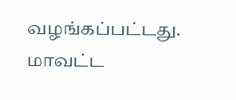வழங்கப்பட்டது. மாவட்ட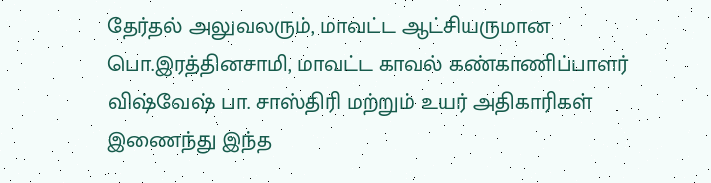தேர்தல் அலுவலரும், மாவட்ட ஆட்சியருமான பொ.இரத்தினசாமி, மாவட்ட காவல் கண்காணிப்பாளர் விஷ்வேஷ் பா. சாஸ்திரி மற்றும் உயர் அதிகாரிகள் இணைந்து இந்த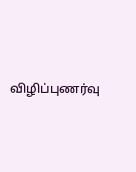விழிப்புணர்வு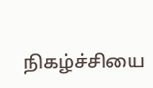நிகழ்ச்சியை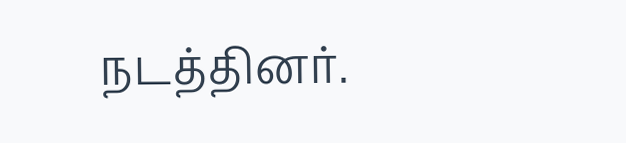நடத்தினர்.